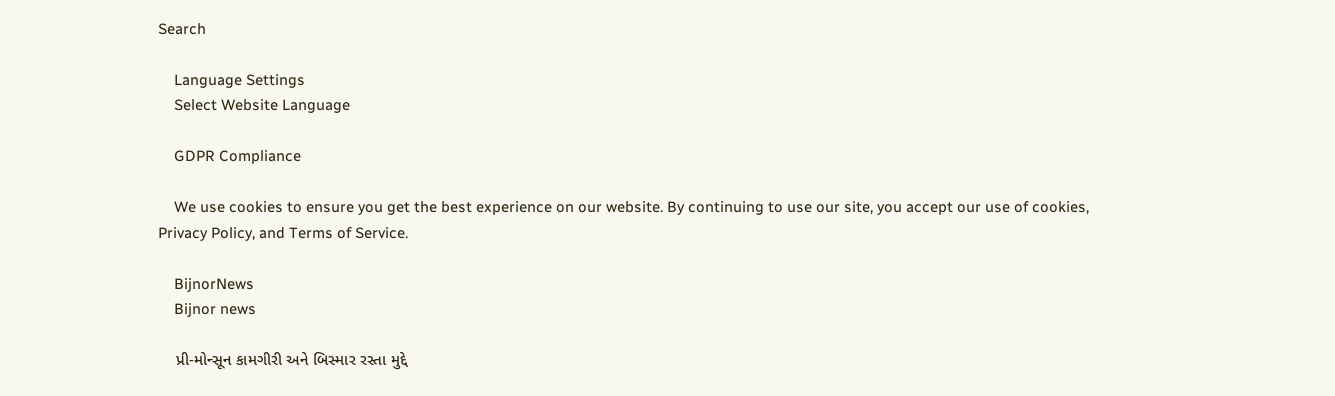Search

    Language Settings
    Select Website Language

    GDPR Compliance

    We use cookies to ensure you get the best experience on our website. By continuing to use our site, you accept our use of cookies, Privacy Policy, and Terms of Service.

    BijnorNews
    Bijnor news

    પ્રી-મોન્સૂન કામગીરી અને બિસ્માર રસ્તા મુદ્દે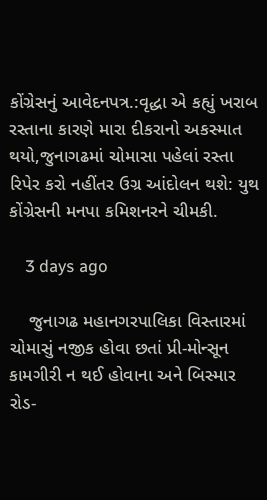કોંગ્રેસનું આવેદનપત્ર.:વૃદ્ધા એ કહ્યું ખરાબ રસ્તાના કારણે મારા દીકરાનો અકસ્માત થયો,જુનાગઢમાં ચોમાસા પહેલાં રસ્તા રિપેર કરો નહીંતર ઉગ્ર આંદોલન થશે: યુથ કોંગ્રેસની મનપા કમિશનરને ચીમકી.

    3 days ago

    જુનાગઢ મહાનગરપાલિકા વિસ્તારમાં ચોમાસું નજીક હોવા છતાં પ્રી-મોન્સૂન કામગીરી ન થઈ હોવાના અને બિસ્માર રોડ-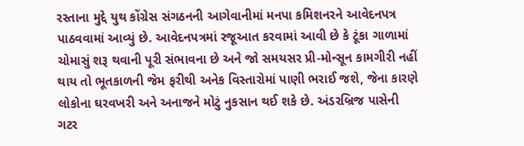રસ્તાના મુદ્દે યુથ કોંગ્રેસ સંગઠનની આગેવાનીમાં મનપા કમિશનરને આવેદનપત્ર પાઠવવામાં આવ્યું છે. આવેદનપત્રમાં રજૂઆત કરવામાં આવી છે કે ટૂંકા ગાળામાં ચોમાસું શરૂ થવાની પૂરી સંભાવના છે અને જો સમયસર પ્રી-મોન્સૂન કામગીરી નહીં થાય તો ભૂતકાળની જેમ ફરીથી અનેક વિસ્તારોમાં પાણી ભરાઈ જશે, જેના કારણે લોકોના ઘરવખરી અને અનાજને મોટું નુકસાન થઈ શકે છે. અંડરબ્રિજ પાસેની ગટર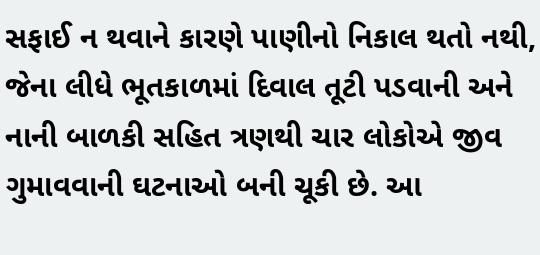સફાઈ ન થવાને કારણે પાણીનો નિકાલ થતો નથી, જેના લીધે ભૂતકાળમાં દિવાલ તૂટી પડવાની અને નાની બાળકી સહિત ત્રણથી ચાર લોકોએ જીવ ગુમાવવાની ઘટનાઓ બની ચૂકી છે. આ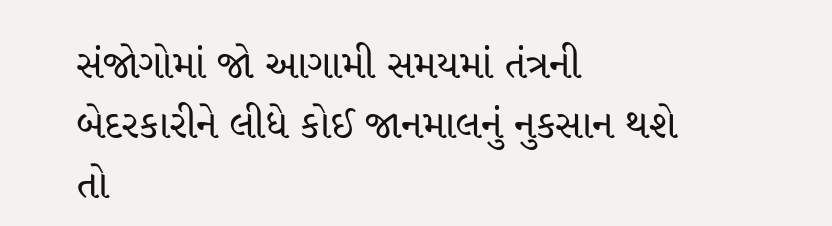સંજોગોમાં જો આગામી સમયમાં તંત્રની બેદરકારીને લીધે કોઈ જાનમાલનું નુકસાન થશે તો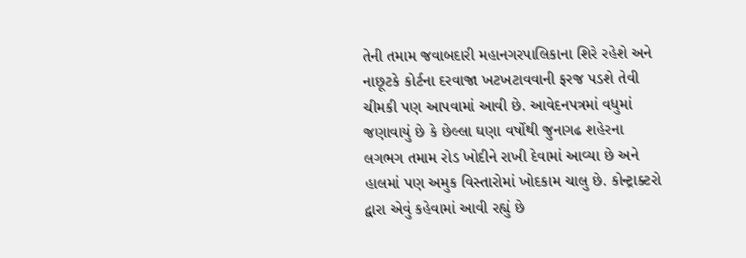તેની તમામ જવાબદારી મહાનગરપાલિકાના શિરે રહેશે અને નાછૂટકે કોર્ટના દરવાજા ખટખટાવવાની ફરજ પડશે તેવી ચીમકી પણ આપવામાં આવી છે. આવેદનપત્રમાં વધુમાં જણાવાયું છે કે છેલ્લા ઘણા વર્ષોથી જુનાગઢ શહેરના લગભગ તમામ રોડ ખોદીને રાખી દેવામાં આવ્યા છે અને હાલમાં પણ અમુક વિસ્તારોમાં ખોદકામ ચાલુ છે. કોન્ટ્રાક્ટરો દ્વારા એવું કહેવામાં આવી રહ્યું છે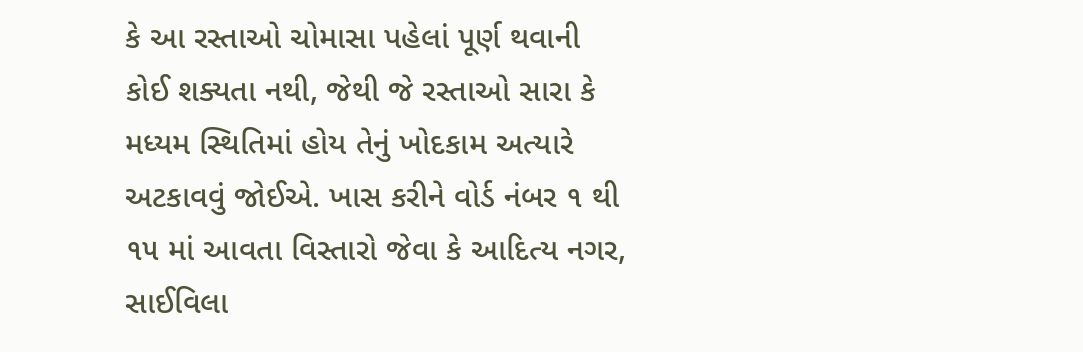કે આ રસ્તાઓ ચોમાસા પહેલાં પૂર્ણ થવાની કોઈ શક્યતા નથી, જેથી જે રસ્તાઓ સારા કે મધ્યમ સ્થિતિમાં હોય તેનું ખોદકામ અત્યારે અટકાવવું જોઈએ. ખાસ કરીને વોર્ડ નંબર ૧ થી ૧૫ માં આવતા વિસ્તારો જેવા કે આદિત્ય નગર, સાઈવિલા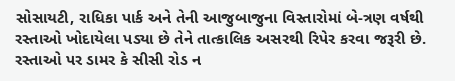સોસાયટી, રાધિકા પાર્ક અને તેની આજુબાજુના વિસ્તારોમાં બે-ત્રણ વર્ષથી રસ્તાઓ ખોદાયેલા પડ્યા છે તેને તાત્કાલિક અસરથી રિપેર કરવા જરૂરી છે. રસ્તાઓ પર ડામર કે સીસી રોડ ન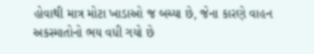હોવાથી માત્ર મોટા ખાડાઓ જ બચ્યા છે, જેના કારણે વાહન અકસ્માતોનો ભય વધી ગયો છે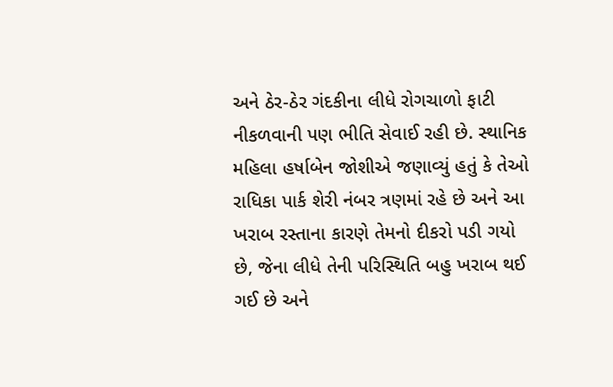અને ઠેર-ઠેર ગંદકીના લીધે રોગચાળો ફાટી નીકળવાની પણ ભીતિ સેવાઈ રહી છે. સ્થાનિક મહિલા હર્ષાબેન જોશીએ જણાવ્યું હતું કે તેઓ રાધિકા પાર્ક શેરી નંબર ત્રણમાં રહે છે અને આ ખરાબ રસ્તાના કારણે તેમનો દીકરો પડી ગયો છે, જેના લીધે તેની પરિસ્થિતિ બહુ ખરાબ થઈ ગઈ છે અને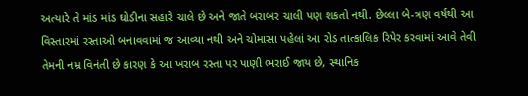અત્યારે તે માંડ માંડ ઘોડીના સહારે ચાલે છે અને જાતે બરાબર ચાલી પણ શકતો નથી. છેલ્લા બે-ત્રણ વર્ષથી આ વિસ્તારમાં રસ્તાઓ બનાવવામાં જ આવ્યા નથી અને ચોમાસા પહેલાં આ રોડ તાત્કાલિક રિપેર કરવામાં આવે તેવી તેમની નમ્ર વિનંતી છે કારણ કે આ ખરાબ રસ્તા પર પાણી ભરાઈ જાય છે, સ્થાનિક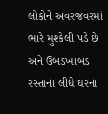લોકોને અવરજવરમાં ભારે મુશ્કેલી પડે છે અને ઉબડખાબડ રસ્તાના લીધે ઘરના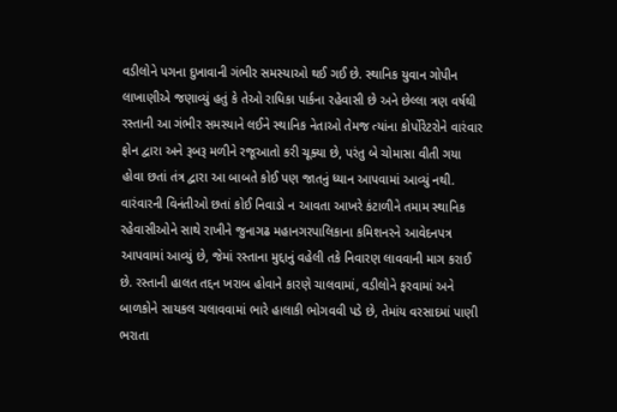વડીલોને પગના દુખાવાની ગંભીર સમસ્યાઓ થઈ ગઈ છે. સ્થાનિક યુવાન ગોપીન લાખાણીએ જણાવ્યું હતું કે તેઓ રાધિકા પાર્કના રહેવાસી છે અને છેલ્લા ત્રણ વર્ષથી રસ્તાની આ ગંભીર સમસ્યાને લઈને સ્થાનિક નેતાઓ તેમજ ત્યાંના કોર્પોરેટરોને વારંવાર ફોન દ્વારા અને રૂબરૂ મળીને રજૂઆતો કરી ચૂક્યા છે, પરંતુ બે ચોમાસા વીતી ગયા હોવા છતાં તંત્ર દ્વારા આ બાબતે કોઈ પણ જાતનું ધ્યાન આપવામાં આવ્યું નથી. વારંવારની વિનંતીઓ છતાં કોઈ નિવાડો ન આવતા આખરે કંટાળીને તમામ સ્થાનિક રહેવાસીઓને સાથે રાખીને જુનાગઢ મહાનગરપાલિકાના કમિશનરને આવેદનપત્ર આપવામાં આવ્યું છે, જેમાં રસ્તાના મુદ્દાનું વહેલી તકે નિવારણ લાવવાની માગ કરાઈ છે. રસ્તાની હાલત તદ્દન ખરાબ હોવાને કારણે ચાલવામાં, વડીલોને ફરવામાં અને બાળકોને સાયકલ ચલાવવામાં ભારે હાલાકી ભોગવવી પડે છે, તેમાંય વરસાદમાં પાણી ભરાતા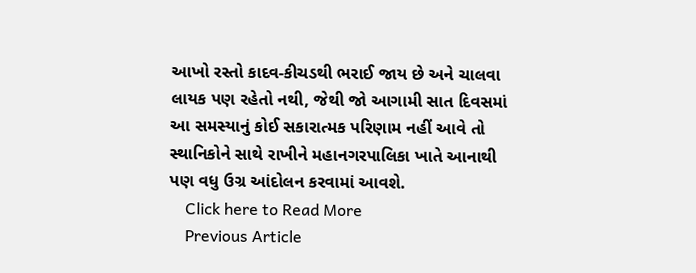આખો રસ્તો કાદવ-કીચડથી ભરાઈ જાય છે અને ચાલવા લાયક પણ રહેતો નથી, જેથી જો આગામી સાત દિવસમાં આ સમસ્યાનું કોઈ સકારાત્મક પરિણામ નહીં આવે તો સ્થાનિકોને સાથે રાખીને મહાનગરપાલિકા ખાતે આનાથી પણ વધુ ઉગ્ર આંદોલન કરવામાં આવશે.
    Click here to Read More
    Previous Article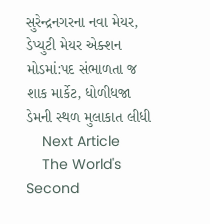સુરેન્દ્રનગરના નવા મેયર, ડેપ્યુટી મેયર એક્શન મોડમાં:પદ સંભાળતા જ શાક માર્કેટ, ધોળીધજા ડેમની સ્થળ મુલાકાત લીધી
    Next Article
    The World's Second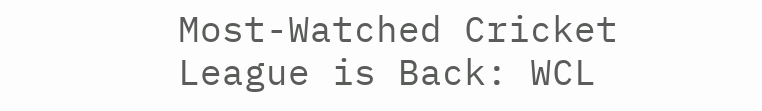Most-Watched Cricket League is Back: WCL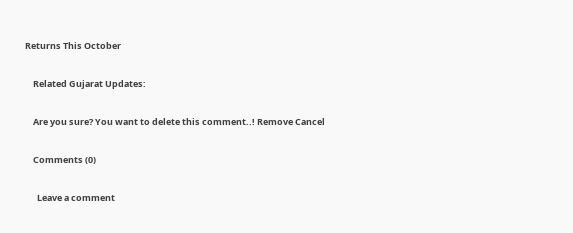Returns This October

    Related Gujarat Updates:

    Are you sure? You want to delete this comment..! Remove Cancel

    Comments (0)

      Leave a comment